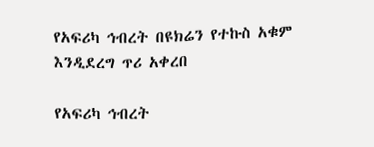የአፍሪካ ኅብረት በዩክሬን የተኩስ አቁም እንዲደረግ ጥሪ አቀረበ

የአፍሪካ ኅብረት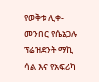የወቅቱ ሊቀ-መንበር የሴኔጋሉ ፕሬዝደንት ማኪ ሳል እና የአፍሪካ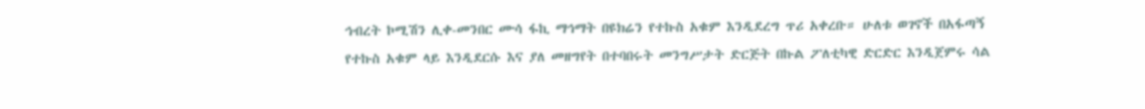ኅብረት ኮሚሽን ሊቀ-መንበር ሙሳ ፋኪ ማኅማት በዩክሬን የተኩስ አቁም እንዲደረግ ጥሪ አቀረቡ። ሁለቱ ወገኖች በአፋጣኝ የተኩስ አቁም ላይ እንዲደርሱ እና ያለ መዘግየት በተባበሩት መንግሥታት ድርጅት በኩል ፖለቲካዊ ድርድር እንዲጀምሩ ሳል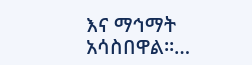እና ማኅማት አሳስበዋል።…